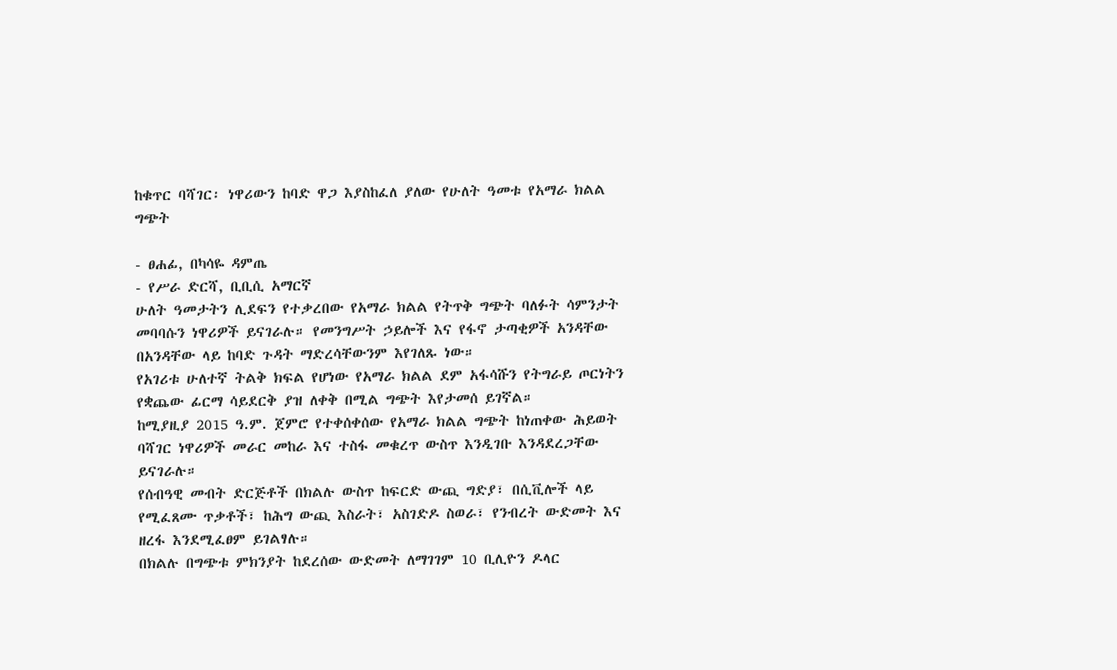ከቁጥር ባሻገር፡ ነዋሪውን ከባድ ዋጋ እያስከፈለ ያለው የሁለት ዓመቱ የአማራ ክልል ግጭት

- ፀሐፊ, በካሳዬ ዳምጤ
- የሥራ ድርሻ, ቢቢሲ አማርኛ
ሁለት ዓመታትን ሊደፍን የተቃረበው የአማራ ክልል የትጥቅ ግጭት ባለፉት ሳምንታት መባባሱን ነዋሪዎች ይናገራሉ። የመንግሥት ኃይሎች እና የፋኖ ታጣቂዎች አንዳቸው በአንዳቸው ላይ ከባድ ጉዳት ማድረሳቸውንም እየገለጹ ነው።
የአገሪቱ ሁለተኛ ትልቅ ክፍል የሆነው የአማራ ክልል ደም አፋሳሹን የትግራይ ጦርነትን የቋጨው ፊርማ ሳይደርቅ ያዝ ለቀቅ በሚል ግጭት እየታመሰ ይገኛል።
ከሚያዚያ 2015 ዓ.ም. ጀምሮ የተቀሰቀሰው የአማራ ክልል ግጭት ከነጠቀው ሕይወት ባሻገር ነዋሪዎች መራር መከራ እና ተስፋ መቁረጥ ውስጥ እንዲገቡ እንዳደረጋቸው ይናገራሉ።
የሰብዓዊ መብት ድርጅቶች በክልሉ ውስጥ ከፍርድ ውጪ ግድያ፣ በሲቪሎች ላይ የሚፈጸሙ ጥቃቶች፣ ከሕግ ውጪ እስራት፣ አስገድዶ ስወራ፣ የንብረት ውድመት እና ዘረፋ እንደሚፈፀም ይገልፃሉ።
በክልሉ በግጭቱ ምክንያት ከደረሰው ውድመት ለማገገም 10 ቢሊዮን ዶላር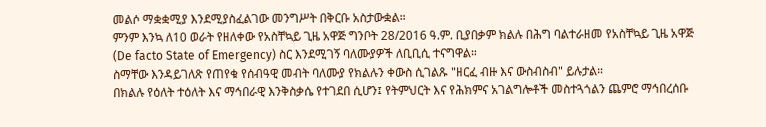መልሶ ማቋቋሚያ እንደሚያስፈልገው መንግሥት በቅርቡ አስታውቋል።
ምንም እንኳ ለ10 ወራት የዘለቀው የአስቸኳይ ጊዜ አዋጅ ግንቦት 28/2016 ዓ.ም. ቢያበቃም ክልሉ በሕግ ባልተራዘመ የአስቸኳይ ጊዜ አዋጅ (De facto State of Emergency) ስር እንደሚገኝ ባለሙያዎች ለቢቢሲ ተናግዋል።
ስማቸው እንዳይገለጽ የጠየቁ የሰብዓዊ መብት ባለሙያ የክልሉን ቀውስ ሲገልጹ "ዘርፈ ብዙ እና ውስብስብ" ይሉታል።
በክልሉ የዕለት ተዕለት እና ማኅበራዊ እንቅስቃሴ የተገደበ ሲሆን፤ የትምህርት እና የሕክምና አገልግሎቶች መስተጓጎልን ጨምሮ ማኅበረሰቡ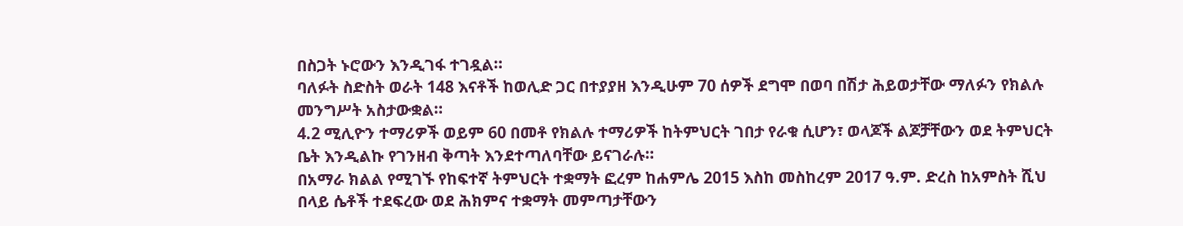በስጋት ኑሮውን እንዲገፋ ተገዷል።
ባለፉት ስድስት ወራት 148 እናቶች ከወሊድ ጋር በተያያዘ እንዲሁም 70 ሰዎች ደግሞ በወባ በሽታ ሕይወታቸው ማለፉን የክልሉ መንግሥት አስታውቋል።
4.2 ሚሊዮን ተማሪዎች ወይም 60 በመቶ የክልሉ ተማሪዎች ከትምህርት ገበታ የራቁ ሲሆን፣ ወላጆች ልጆቻቸውን ወደ ትምህርት ቤት እንዲልኩ የገንዘብ ቅጣት እንደተጣለባቸው ይናገራሉ።
በአማራ ክልል የሚገኙ የከፍተኛ ትምህርት ተቋማት ፎረም ከሐምሌ 2015 እስከ መስከረም 2017 ዓ.ም. ድረስ ከአምስት ሺህ በላይ ሴቶች ተደፍረው ወደ ሕክምና ተቋማት መምጣታቸውን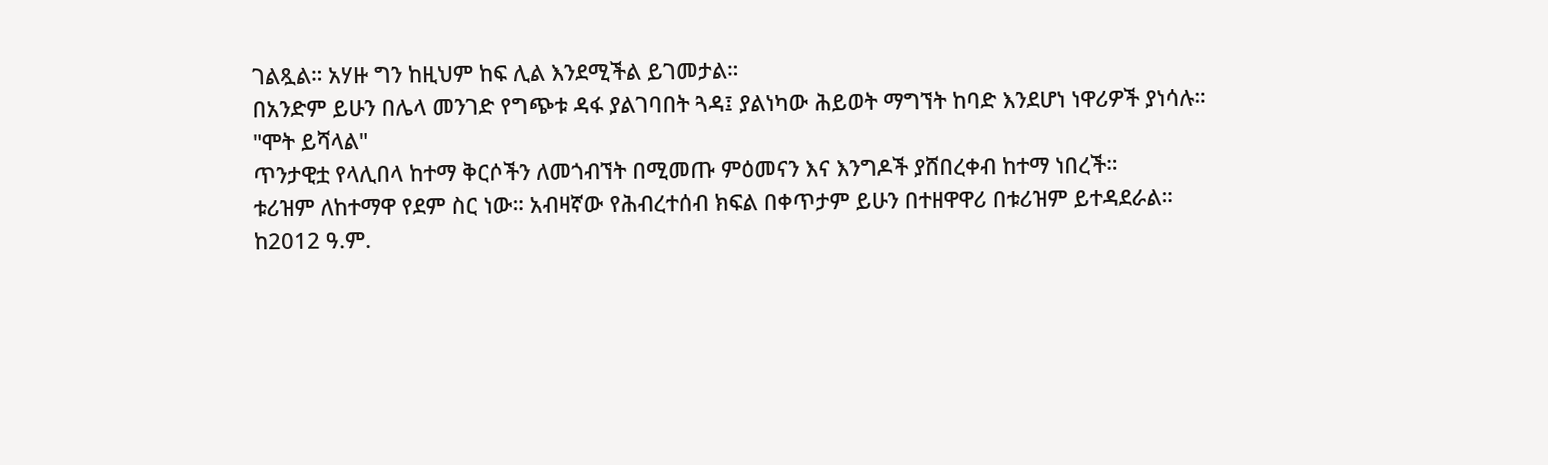ገልጿል። አሃዙ ግን ከዚህም ከፍ ሊል እንደሚችል ይገመታል።
በአንድም ይሁን በሌላ መንገድ የግጭቱ ዳፋ ያልገባበት ጓዳ፤ ያልነካው ሕይወት ማግኘት ከባድ እንደሆነ ነዋሪዎች ያነሳሉ።
"ሞት ይሻላል"
ጥንታዊቷ የላሊበላ ከተማ ቅርሶችን ለመጎብኘት በሚመጡ ምዕመናን እና እንግዶች ያሸበረቀብ ከተማ ነበረች።
ቱሪዝም ለከተማዋ የደም ስር ነው። አብዛኛው የሕብረተሰብ ክፍል በቀጥታም ይሁን በተዘዋዋሪ በቱሪዝም ይተዳደራል።
ከ2012 ዓ.ም.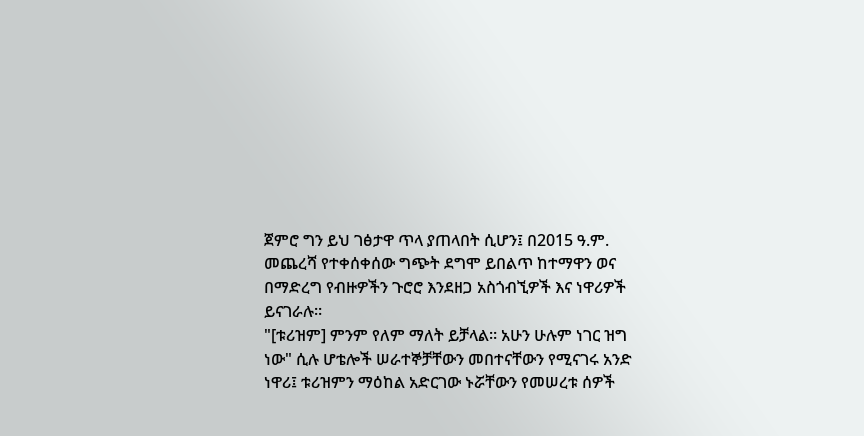ጀምሮ ግን ይህ ገፅታዋ ጥላ ያጠላበት ሲሆን፤ በ2015 ዓ.ም. መጨረሻ የተቀሰቀሰው ግጭት ደግሞ ይበልጥ ከተማዋን ወና በማድረግ የብዙዎችን ጉሮሮ እንደዘጋ አስጎብኚዎች እና ነዋሪዎች ይናገራሉ።
"[ቱሪዝም] ምንም የለም ማለት ይቻላል። አሁን ሁሉም ነገር ዝግ ነው" ሲሉ ሆቴሎች ሠራተኞቻቸውን መበተናቸውን የሚናገሩ አንድ ነዋሪ፤ ቱሪዝምን ማዕከል አድርገው ኑሯቸውን የመሠረቱ ሰዎች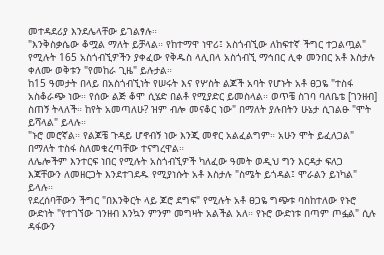መተዳደሪያ እንደሌላቸው ይገልፃሉ።
"እንቅስቃሴው ቆሟል ማለት ይቻላል። የከተማዋ ነዋሪ፤ አስጎብኚው ለከፍተኛ ችግር ተጋልጧል" የሚሉት 165 አስጎብኚዎችን ያቀፈው የቅዱስ ላሊበላ አስጎብኚ ማኅበር ሊቀ መንበር አቶ እስታሉ ቀለሙ ወቅቱን "የመከራ ጊዜ" ይሉታል።
ከ15 ዓመታት በላይ በአስጎብኚነት የሠሩት እና የሦስት ልጆች አባት የሆኑት አቶ ፀጋዬ "ተስፋ አስቆራጭ ነው። የሰው ልጅ ቆሞ ሲሄድ በልቶ የሚያድር ይመስላል። ወጥቼ ስገባ ባለቤቴ [ገንዘብ] ስጠኝ ትላለች። ከየት አመጣለሁ? ዝም ብሎ መናቆር ነው" በማለት ያሉበትን ሁኔታ ሲገልፁ "ሞት ይሻላል" ይላሉ።
"ኑሮ መሮኛል። የልጆቼ ጉዳይ ሆኖብኝ ነው እንጂ መኖር አልፈልግም። አሁን ሞት ይፈለጋል" በማለት ተስፋ ስለመቁረጣቸው ተናግረዋል።
ለሌሎችም እንተርፍ ነበር የሚሉት አስጎብኚዎች ካለፈው ዓመት ወዲህ ግን እርዳታ ፍለጋ እጃቸውን ለመዘርጋት እንደተገደዱ የሚያነሱት አቶ እስታሉ "ስሜት ይጎዳል፤ ሞራልን ይነካል" ይላሉ።
የደረሰባቸውን ችግር "በእንቅርት ላይ ጆሮ ደግፍ" የሚሉት አቶ ፀጋዬ ግጭቱ ባስከተለው የኑሮ ውድነት "የተገኘው ገንዘብ እንኳን ምንም መግዛት አልችል አለ። የኑሮ ውድነቱ በጣም ጦፏል" ሲሉ ዳፋውን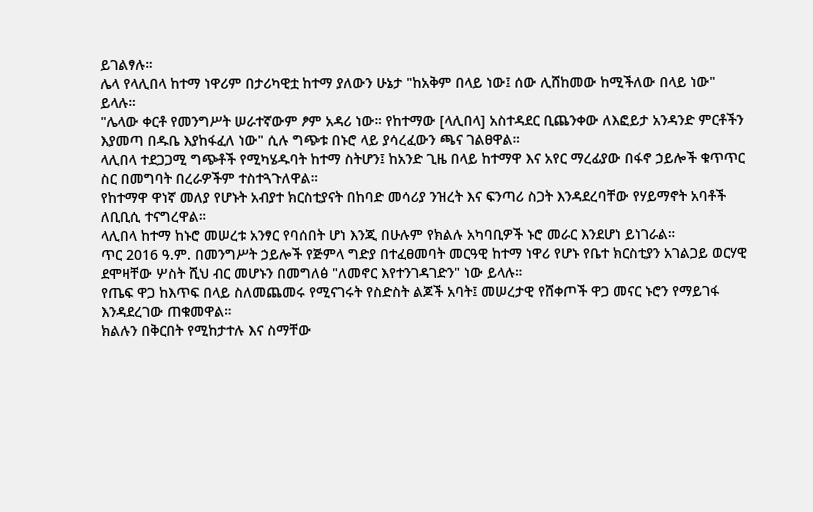ይገልፃሉ።
ሌላ የላሊበላ ከተማ ነዋሪም በታሪካዊቷ ከተማ ያለውን ሁኔታ "ከአቅም በላይ ነው፤ ሰው ሊሸከመው ከሚችለው በላይ ነው" ይላሉ።
"ሌላው ቀርቶ የመንግሥት ሠራተኛውም ፆም አዳሪ ነው። የከተማው [ላሊበላ] አስተዳደር ቢጨንቀው ለእፎይታ አንዳንድ ምርቶችን እያመጣ በዱቤ እያከፋፈለ ነው" ሲሉ ግጭቱ በኑሮ ላይ ያሳረፈውን ጫና ገልፀዋል።
ላሊበላ ተደጋጋሚ ግጭቶች የሚካሄዱባት ከተማ ስትሆን፤ ከአንድ ጊዜ በላይ ከተማዋ እና አየር ማረፊያው በፋኖ ኃይሎች ቁጥጥር ስር በመግባት በረራዎችም ተስተጓጉለዋል።
የከተማዋ ዋነኛ መለያ የሆኑት አብያተ ክርስቲያናት በከባድ መሳሪያ ንዝረት እና ፍንጣሪ ስጋት እንዳደረባቸው የሃይማኖት አባቶች ለቢቢሲ ተናግረዋል።
ላሊበላ ከተማ ከኑሮ መሠረቱ አንፃር የባሰበት ሆነ እንጂ በሁሉም የክልሉ አካባቢዎች ኑሮ መራር እንደሆነ ይነገራል።
ጥር 2016 ዓ.ም. በመንግሥት ኃይሎች የጅምላ ግድያ በተፈፀመባት መርዓዊ ከተማ ነዋሪ የሆኑ የቤተ ክርስቲያን አገልጋይ ወርሃዊ ደሞዛቸው ሦስት ሺህ ብር መሆኑን በመግለፅ "ለመኖር እየተንገዳገድን" ነው ይላሉ።
የጤፍ ዋጋ ከእጥፍ በላይ ስለመጨመሩ የሚናገሩት የስድስት ልጆች አባት፤ መሠረታዊ የሸቀጦች ዋጋ መናር ኑሮን የማይገፋ እንዳደረገው ጠቁመዋል።
ክልሉን በቅርበት የሚከታተሉ እና ስማቸው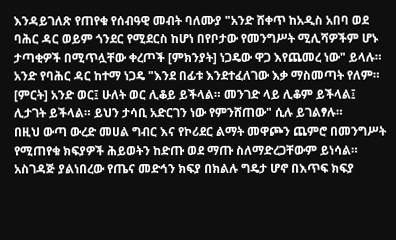እንዳይገለጽ የጠየቁ የሰብዓዊ መብት ባለሙያ "አንድ ሸቀጥ ከአዲስ አበባ ወደ ባሕር ዳር ወይም ጎንደር የሚደርስ ከሆነ በየቦታው የመንግሥት ሚሊሻዎችም ሆኑ ታጣቂዎች በሚጥሏቸው ቀረጦች [ምክንያት] ነጋዴው ዋጋ እየጨመረ ነው" ይላሉ።
አንድ የባሕር ዳር ከተማ ነጋዴ "እንደ በፊቱ እንደተፈለገው እቃ ማስመጣት የለም። [ምርት] አንድ ወር፤ ሁለት ወር ሊቆይ ይችላል። መንገድ ላይ ሊቆም ይችላል፤ ሊታገት ይችላል። ይህን ታሳቢ አድርገን ነው የምንሸጠው" ሲሉ ይገልፃሉ።
በዚህ ውጣ ውረድ መሀል ግብር እና የኮሪደር ልማት መዋጮን ጨምሮ በመንግሥት የሚጠየቁ ክፍያዎች ሕይወትን ከድጡ ወደ ማጡ ስለማድረጋቸውም ይነሳል።
አስገዳጅ ያልነበረው የጤና መድኅን ክፍያ በክልሉ ግዴታ ሆኖ በእጥፍ ክፍያ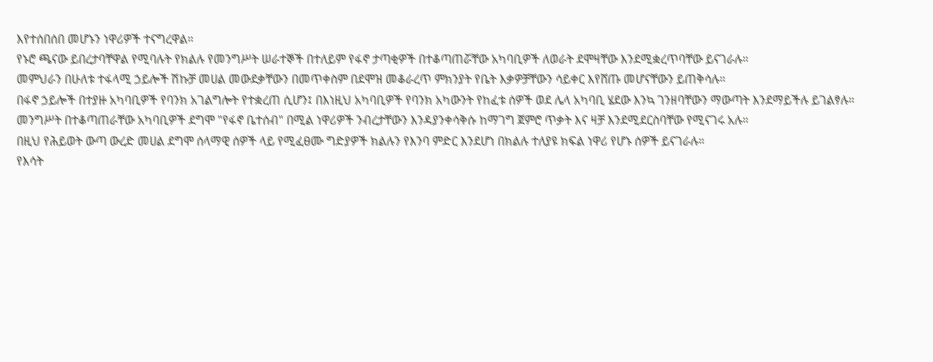እየተሰበሰበ መሆኑን ነዋሪዎች ተናግረዋል።
የኑሮ ጫናው ይበረታባቸዋል የሚባሉት የክልሉ የመንግሥት ሠራተኞች በተለይም የፋኖ ታጣቂዎች በተቆጣጠሯቸው አካባቢዎች ለወራት ደሞዛቸው እንደሚቋረጥባቸው ይናገራሉ።
መምህራን በሁለቱ ተፋላሚ ኃይሎች ሽኩቻ መሀል መውደቃቸውን በመጥቀስም በደሞዝ መቆራረጥ ምክንያት የቤት እቃዎቻቸውን ሳይቀር እየሸጡ መሆናቸውን ይጠቅሳሉ።
በፋኖ ኃይሎች በተያዙ አካባቢዎች የባንክ አገልግሎት የተቋረጠ ሲሆን፤ በእነዚህ አካባቢዎች የባንክ አካውንት የከፈቱ ሰዎች ወደ ሌላ አካባቢ ሄደው እንኳ ገንዘባቸውን ማውጣት እንደማይችሉ ይገልፃሉ።
መንግሥት በተቆጣጠራቸው አካባቢዎች ደግሞ "የፋኖ ቤተሰብ" በሚል ነዋሪዎች ንብረታቸውን እንዳያንቀሳቅሱ ከማገግ ጀምሮ ጥቃት እና ዛቻ እንደሚደርስባቸው የሚናገሩ አሉ።
በዚህ የሕይወት ውጣ ውረድ መሀል ደግሞ ሰላማዊ ሰዎች ላይ የሚፈፀሙ ግድያዎች ክልሉን የእንባ ምድር እንደሆነ በክልሉ ተለያዩ ክፍል ነዋሪ የሆኑ ሰዎች ይናገራሉ።
የእሳት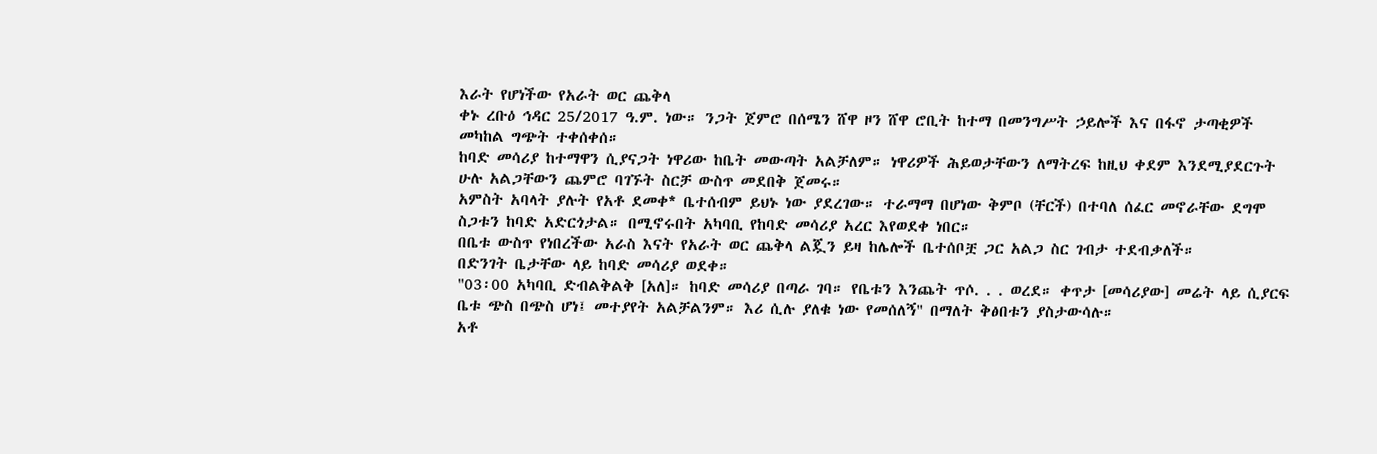እራት የሆነችው የአራት ወር ጨቅላ
ቀኑ ረቡዕ ኅዳር 25/2017 ዓ.ም. ነው። ንጋት ጀምሮ በሰሜን ሸዋ ዞን ሸዋ ሮቢት ከተማ በመንግሥት ኃይሎች እና በፋኖ ታጣቂዎች መካከል ግጭት ተቀሰቀሰ።
ከባድ መሳሪያ ከተማዋን ሲያናጋት ነዋሪው ከቤት መውጣት አልቻለም። ነዋሪዎች ሕይወታቸውን ለማትረፍ ከዚህ ቀደም እንደሚያደርጉት ሁሉ አልጋቸውን ጨምሮ ባገኙት ስርቻ ውስጥ መደበቅ ጀመሩ።
አምስት አባላት ያሉት የአቶ ደመቀ* ቤተሰብም ይህኑ ነው ያደረገው። ተራማማ በሆነው ቅምቦ (ቸርች) በተባለ ሰፈር መኖራቸው ደግሞ ስጋቱን ከባድ አድርጎታል። በሚኖሩበት አካባቢ የከባድ መሳሪያ አረር እየወደቀ ነበር።
በቤቱ ውስጥ የነበረችው አራስ እናት የአራት ወር ጨቅላ ልጇን ይዛ ከሌሎች ቤተሰቦቿ ጋር አልጋ ስር ገብታ ተደብቃለች።
በድንገት ቤታቸው ላይ ከባድ መሳሪያ ወደቀ።
"03፡00 አካባቢ ድብልቅልቅ [አለ]። ከባድ መሳሪያ በጣራ ገባ። የቤቱን እንጨት ጥሶ. . . ወረደ። ቀጥታ [መሳሪያው] መሬት ላይ ሲያርፍ ቤቱ ጭስ በጭስ ሆነ፤ መተያየት አልቻልንም። እሪ ሲሉ ያለቁ ነው የመሰለኝ" በማለት ቅፅበቱን ያስታውሳሉ።
አቶ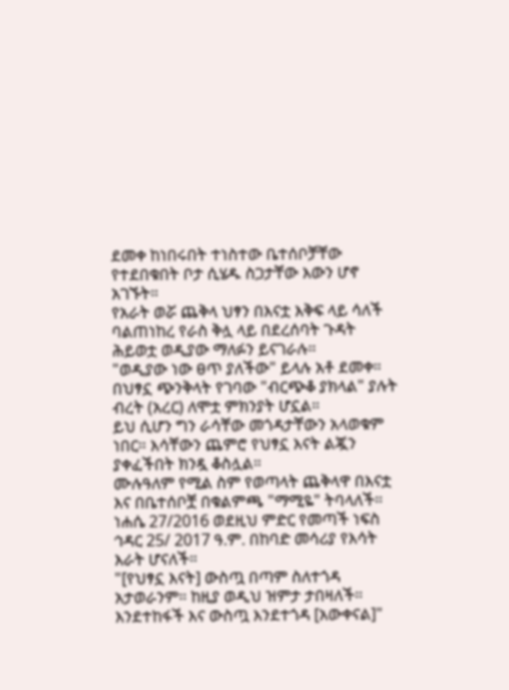ደመቀ ከነበሩበት ተነስተው ቤተሰቦቻቸው የተደበቁበት ቦታ ሲሄዱ ስጋታቸው እውን ሆኖ አገኙት።
የአራት ወሯ ጨቅላ ህፃን በእናቷ እቅፍ ላይ ሳለች ባልጠነከረ የራስ ቅሏ ላይ በደረሰባት ጉዳት ሕይወቷ ወዲያው ማለፉን ይናገራሉ።
"ወዲያው ነው ፀጥ ያለችው" ይላሉ አቶ ደመቀ። በህፃኗ ጭንቅላት የገባው "ብርጭቆ ያክላል" ያሉት ብረት (አረር) ለሞቷ ምክንያት ሆኗል።
ይህ ሲሆን ግን ራሳቸው መጎዳታቸውን አላወቁም ነበር። እሳቸውን ጨምሮ የህፃኗ እናት ልጇን ያቀፈችበት ክንዷ ቆስሏል።
ሙሉዓለም የሚል ስም የወጣላት ጨቅላዋ በእናቷ እና በቤተሰቦቿ በቁልምጫ "ማሚዬ" ትባላለች።
ነሐሴ 27/2016 ወደዚህ ምድር የመጣች ነፍስ ኅዳር 25/ 2017 ዓ.ም. በከባድ መሳሪያ የእሳት እራት ሆናለች።
"[የህፃኗ እናት] ውስጧ በጣም ስለተጎዳ አታወራንም። ከዚያ ወዲህ ዝምታ ታበዛለች። እንደተከፋች እና ውስጧ እንደተጎዳ [አውቀናል]"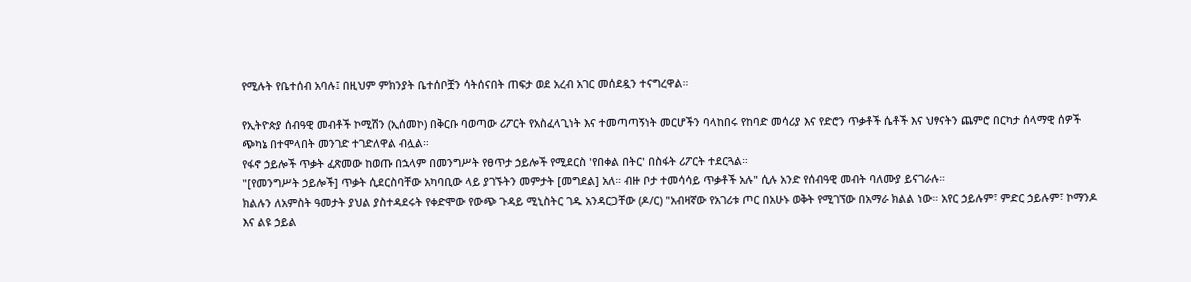የሚሉት የቤተሰብ አባሉ፤ በዚህም ምክንያት ቤተሰቦቿን ሳትሰናበት ጠፍታ ወደ አረብ አገር መሰደዷን ተናግረዋል።

የኢትዮጵያ ሰብዓዊ መብቶች ኮሚሽን (ኢሰመኮ) በቅርቡ ባወጣው ሪፖርት የአስፈላጊነት እና ተመጣጣኝነት መርሆችን ባላከበሩ የከባድ መሳሪያ እና የድሮን ጥቃቶች ሴቶች እና ህፃናትን ጨምሮ በርካታ ሰላማዊ ሰዎች ጭካኔ በተሞላበት መንገድ ተገድለዋል ብሏል።
የፋኖ ኃይሎች ጥቃት ፈጽመው ከወጡ በኋላም በመንግሥት የፀጥታ ኃይሎች የሚደርስ 'የበቀል በትር' በስፋት ሪፖርት ተደርጓል።
"[የመንግሥት ኃይሎች] ጥቃት ሲደርስባቸው አካባቢው ላይ ያገኙትን መምታት [መግደል] አለ። ብዙ ቦታ ተመሳሳይ ጥቃቶች አሉ" ሲሉ አንድ የሰብዓዊ መብት ባለሙያ ይናገራሉ።
ክልሉን ለአምስት ዓመታት ያህል ያስተዳደሩት የቀድሞው የውጭ ጉዳይ ሚኒስትር ገዱ አንዳርጋቸው (ዶ/ር) "አብዛኛው የአገሪቱ ጦር በአሁኑ ወቅት የሚገኘው በአማራ ክልል ነው። አየር ኃይሉም፣ ምድር ኃይሉም፣ ኮማንዶ እና ልዩ ኃይል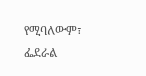የሚባለውም፣ ፌደራል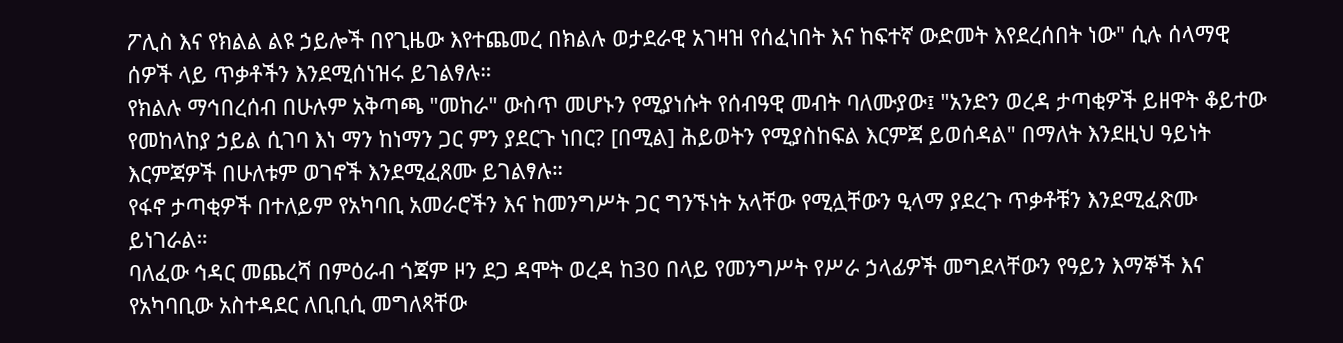ፖሊስ እና የክልል ልዩ ኃይሎች በየጊዜው እየተጨመረ በክልሉ ወታደራዊ አገዛዝ የሰፈነበት እና ከፍተኛ ውድመት እየደረሰበት ነው" ሲሉ ሰላማዊ ሰዎች ላይ ጥቃቶችን እንደሚሰነዝሩ ይገልፃሉ።
የክልሉ ማኅበረሰብ በሁሉም አቅጣጫ "መከራ" ውስጥ መሆኑን የሚያነሱት የሰብዓዊ መብት ባለሙያው፤ "አንድን ወረዳ ታጣቂዎች ይዘዋት ቆይተው የመከላከያ ኃይል ሲገባ እነ ማን ከነማን ጋር ምን ያደርጉ ነበር? [በሚል] ሕይወትን የሚያስከፍል እርምጃ ይወሰዳል" በማለት እንደዚህ ዓይነት እርምጃዎች በሁለቱም ወገኖች እንደሚፈጸሙ ይገልፃሉ።
የፋኖ ታጣቂዎች በተለይም የአካባቢ አመራሮችን እና ከመንግሥት ጋር ግንኙነት አላቸው የሚሏቸውን ዒላማ ያደረጉ ጥቃቶቹን እንደሚፈጽሙ ይነገራል።
ባለፈው ኅዳር መጨረሻ በምዕራብ ጎጃም ዞን ደጋ ዳሞት ወረዳ ከ30 በላይ የመንግሥት የሥራ ኃላፊዎች መግደላቸውን የዓይን እማኞች እና የአካባቢው አስተዳደር ለቢቢሲ መግለጻቸው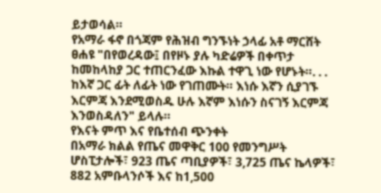ይታወሳል።
የአማራ ፋኖ በጎጃም የሕዝብ ግንኙነት ኃላፊ አቶ ማርሸት ፀሐዩ "በየወረዳው፤ በየዞኑ ያሉ ካድሬዎች በቀጥታ ከመከላከያ ጋር ተጠርንፈው እኩል ተዋጊ ነው የሆኑት።. . . ከእኛ ጋር ፊት ለፊት ነው የገጠሙት። እነሱ እኛን ሲያገኙ እርምጃ እንደሚወስዱ ሁሉ እኛም እነሱን ስናገኝ እርምጃ እንወስዳለን" ይላሉ።
የእናት ምጥ እና የቤተሰብ ጭንቀት
በአማራ ክልል የጤና መዋቅር 100 የመንግሥት ሆስፒታሎች፣ 923 ጤና ጣቢያዎች፣ 3,725 ጤና ኬላዎች፣ 882 አምቡላንሶች እና ከ1,500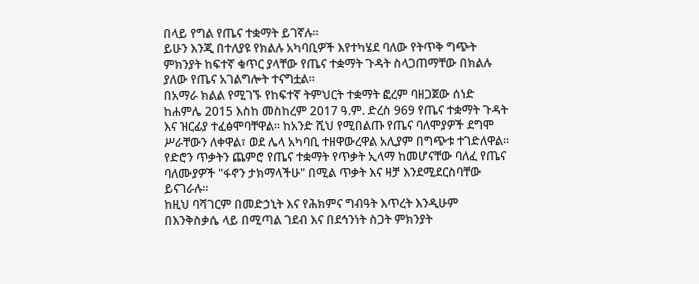በላይ የግል የጤና ተቋማት ይገኛሉ።
ይሁን እንጂ በተለያዩ የክልሉ አካባቢዎች እየተካሄደ ባለው የትጥቅ ግጭት ምክንያት ከፍተኛ ቁጥር ያላቸው የጤና ተቋማት ጉዳት ስላጋጠማቸው በክልሉ ያለው የጤና አገልግሎት ተናግቷል።
በአማራ ክልል የሚገኙ የከፍተኛ ትምህርት ተቋማት ፎረም ባዘጋጀው ሰነድ ከሐምሌ 2015 እስከ መስከረም 2017 ዓ.ም. ድረስ 969 የጤና ተቋማት ጉዳት እና ዝርፊያ ተፈፅሞባቸዋል። ከአንድ ሺህ የሚበልጡ የጤና ባለሞያዎች ደግሞ ሥራቸውን ለቀዋል፣ ወደ ሌላ አካባቢ ተዘዋውረዋል አሊያም በግጭቱ ተገድለዋል።
የድሮን ጥቃትን ጨምሮ የጤና ተቋማት የጥቃት ኢላማ ከመሆናቸው ባለፈ የጤና ባለሙያዎች "ፋኖን ታክማላችሁ" በሚል ጥቃት እና ዛቻ እንደሚደርስባቸው ይናገራሉ።
ከዚህ ባሻገርም በመድኃኒት እና የሕክምና ግብዓት እጥረት እንዲሁም በእንቅስቃሴ ላይ በሚጣል ገደብ እና በደኅንነት ስጋት ምክንያት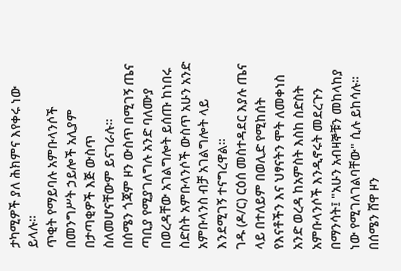ታካሚዎች ያለ ሕክምና እየቀሩ ነው ይላሉ።
ጥቂት የማይባሉ አምቡላንሶች በመንግሥት ኃይሎች አሊያም በታጣቂዎች እጅ ውስጥ ስለመሆናቸውም ይናገራሉ።
በሰሜን ጎጃም ዞን ውስጥ በሚገኝ ጤና ጣቢያ የሚያገለግሉ አንድ ባለሙያ በወረዳቸው አገልግሎት ይሰጡ ከነበሩ ስድስት አምቡላንሶች ውስጥ አሁን አንድ አምቡላንስ ብቻ አገልግሎት ላይ እንደሚገኝ ተናግረዋል።
ገዱ (ዶ/ር) ርዕሰ መስተዳደር እያሉ ጤና ላይ በተለይም በወሊድ የሚከሰት የእናቶችን እና ህፃናትን ሞት ለመቀነስ አንድ ወረዳ ከአምስት እስከ ስድስት አምቡላንሶች እንዲኖሩት መደረጉን በማንሳት፤ "አሁን አብዛኞቹን መከላከያ ነው የሚገለገልባቸው" ሲሉ ይከሳሉ።
በሰሜን ሸዋ ዞን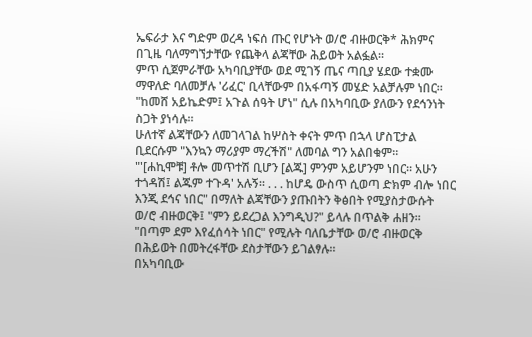ኤፍራታ እና ግድም ወረዳ ነፍሰ ጡር የሆኑት ወ/ሮ ብዙወርቅ* ሕክምና በጊዜ ባለማግኘታቸው የጨቅላ ልጃቸው ሕይወት አልፏል።
ምጥ ሲጀምራቸው አካባቢያቸው ወደ ሚገኝ ጤና ጣቢያ ሄደው ተቋሙ ማዋለድ ባለመቻሉ 'ሪፈር' ቢላቸውም በአፋጣኝ መሄድ አልቻሉም ነበር።
"ከመሸ አይኬድም፤ አጉል ሰዓት ሆነ" ሲሉ በአካባቢው ያለውን የደኅንነት ስጋት ያነሳሉ።
ሁለተኛ ልጃቸውን ለመገላገል ከሦስት ቀናት ምጥ በኋላ ሆስፒታል ቢደርሱም "እንኳን ማሪያም ማረችሽ" ለመባል ግን አልበቁም።
"'[ሐኪሞቹ] ቶሎ መጥተሽ ቢሆን [ልጁ] ምንም አይሆንም ነበር። አሁን ተጎዳሽ፤ ልጁም ተጉዳ' አሉኝ። . . . ከሆዴ ውስጥ ሲወጣ ድክም ብሎ ነበር እንጂ ደኅና ነበር" በማለት ልጃቸውን ያጡበትን ቅፅበት የሚያስታውሱት ወ/ሮ ብዙወርቅ፤ "ምን ይደረጋል እንግዲህ?" ይላሉ በጥልቅ ሐዘን።
"በጣም ደም እየፈሰሳት ነበር" የሚሉት ባለቤታቸው ወ/ሮ ብዙወርቅ በሕይወት በመትረፋቸው ደስታቸውን ይገልፃሉ።
በአካባቢው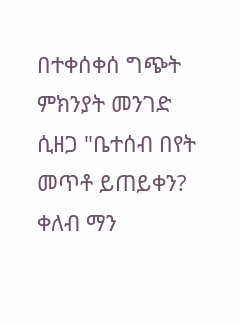በተቀሰቀሰ ግጭት ምክንያት መንገድ ሲዘጋ "ቤተሰብ በየት መጥቶ ይጠይቀን? ቀለብ ማን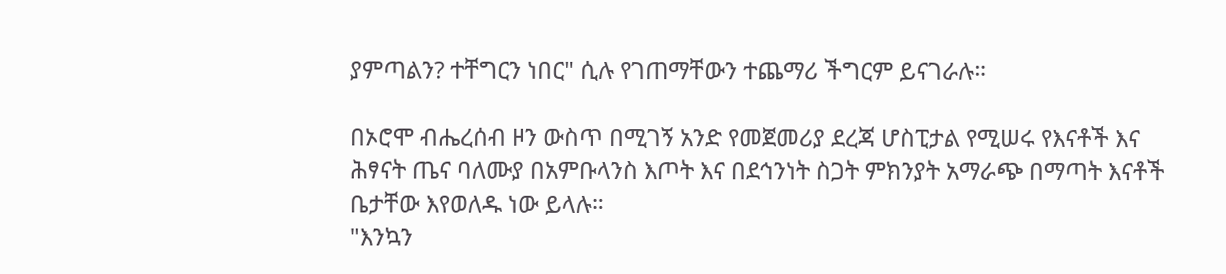ያምጣልን? ተቸግርን ነበር" ሲሉ የገጠማቸውን ተጨማሪ ችግርም ይናገራሉ።

በኦሮሞ ብሔረሰብ ዞን ውስጥ በሚገኝ አንድ የመጀመሪያ ደረጃ ሆስፒታል የሚሠሩ የእናቶች እና ሕፃናት ጤና ባለሙያ በአምቡላንስ እጦት እና በደኅንነት ስጋት ምክንያት አማራጭ በማጣት እናቶች ቤታቸው እየወለዱ ነው ይላሉ።
"እንኳን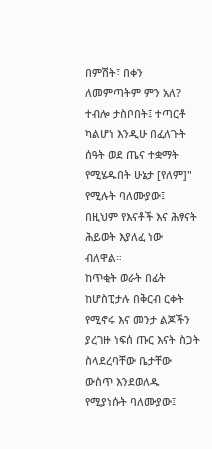በምሽት፣ በቀን ለመምጣትም ምን አለ? ተብሎ ታስቦበት፤ ተጣርቶ ካልሆነ እንዲሁ በፈለጉት ሰዓት ወደ ጤና ተቋማት የሚሄዱበት ሁኔታ [የለም]" የሚሉት ባለሙያው፤ በዚህም የእናቶች እና ሕፃናት ሕይወት እያለፈ ነው ብለዋል።
ከጥቂት ወራት በፊት ከሆስፒታሉ በቅርብ ርቀት የሚኖሩ እና መንታ ልጆችን ያረገዙ ነፍሰ ጡር እናት ስጋት ስላደረባቸው ቤታቸው ውስጥ እንደወለዱ የሚያነሱት ባለሙያው፤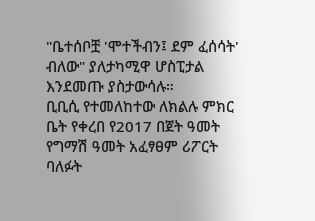"ቤተሰቦቿ 'ሞተችብን፤ ደም ፈሰሳት' ብለው" ያለታካሚዋ ሆስፒታል እንደመጡ ያስታውሳሉ።
ቢቢሲ የተመለከተው ለክልሉ ምክር ቤት የቀረበ የ2017 በጀት ዓመት የግማሽ ዓመት አፈፃፀም ሪፖርት ባለፉት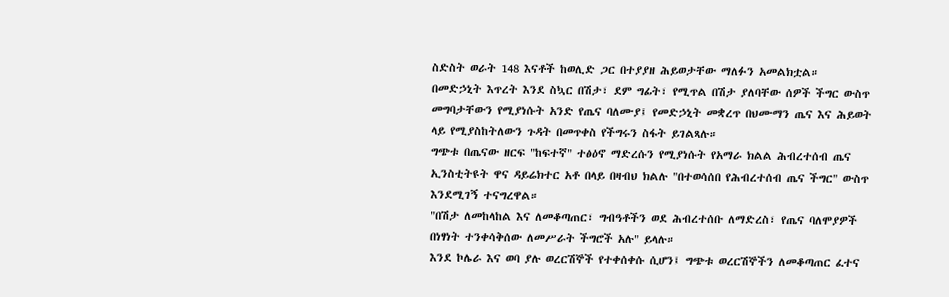ስድስት ወራት 148 እናቶች ከወሊድ ጋር በተያያዘ ሕይወታቸው ማለፉን አመልክቷል።
በመድኃኒት እጥረት እንደ ስኳር በሽታ፣ ደም ግፊት፣ የሚጥል በሽታ ያለባቸው ሰዎች ችግር ውስጥ መግባታቸውን የሚያነሱት አንድ የጤና ባለሙያ፤ የመድኃኒት መቋረጥ በህሙማን ጤና እና ሕይወት ላይ የሚያስከትለውን ጉዳት በመጥቀስ የችግሩን ስፋት ይገልጻሉ።
ግጭቱ በጤናው ዘርፍ "ከፍተኛ" ተፅዕኖ ማድረሱን የሚያነሱት የአማራ ክልል ሕብረተሰብ ጤና ኢንስቲትዩት ዋና ዳይሬክተር አቶ በላይ በዛብህ ክልሉ "በተወሳሰበ የሕብረተሰብ ጤና ችግር" ውስጥ እንደሚገኝ ተናግረዋል።
"በሽታ ለመከላከል እና ለመቆጣጠር፣ ግብዓቶችን ወደ ሕብረተሰቡ ለማድረስ፣ የጤና ባለሞያዎች በነፃነት ተንቀሳቅሰው ለመሥራት ችግሮች አሉ" ይላሉ።
እንደ ኮሌራ እና ወባ ያሉ ወረርሽኞች የተቀሰቀሱ ሲሆን፤ ግጭቱ ወረርሽኞችን ለመቆጣጠር ፈተና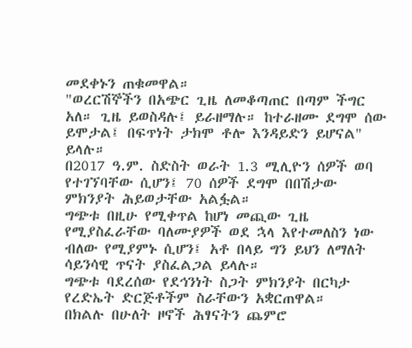መደቀኑን ጠቁመዋል።
"ወረርሽኞችን በአጭር ጊዜ ለመቆጣጠር በጣም ችግር አለ። ጊዜ ይወስዳሉ፤ ይራዘማሉ። ከተራዘሙ ደግሞ ሰው ይሞታል፤ በፍጥነት ታክሞ ቶሎ እንዳይድን ይሆናል" ይላሉ።
በ2017 ዓ.ም. ስድስት ወራት 1.3 ሚሊዮን ሰዎች ወባ የተገኘባቸው ሲሆን፤ 70 ሰዎች ደግሞ በበሽታው ምክንያት ሕይወታቸው አልፏል።
ግጭቱ በዚሁ የሚቀጥል ከሆነ መጪው ጊዜ የሚያስፈራቸው ባለሙያዎች ወደ ኋላ እየተመለስን ነው ብለው የሚያምኑ ሲሆን፤ አቶ በላይ ግን ይህን ለማለት ሳይንሳዊ ጥናት ያስፈልጋል ይላሉ።
ግጭቱ ባደረሰው የደኅንነት ስጋት ምክንያት በርካታ የረድኤት ድርጅቶችም ስራቸውን አቋርጠዋል።
በክልሉ በሁለት ዞኖች ሕፃናትን ጨምሮ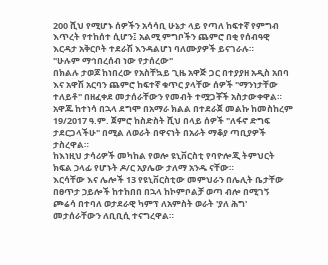200 ሺህ የሚሆኑ ሰዎችን አሳሳቢ ሁኔታ ላይ የጣለ ከፍተኛ የምግብ እጥረት የተከሰተ ሲሆን፤ አልሚ ምግቦችን ጨምሮ በቂ የሰብዓዊ እርዳታ አቅርቦት ተደራሽ እንዳልሆነ ባለሙያዎች ይናገራሉ።
"ሁሉም ማኅበረሰብ ነው የታሰረው"
በክልሉ ታወጆ ከነበረው የአስቸኳይ ጊዜ አዋጅ ጋር በተያያዘ አዲስ አበባ እና አዋሽ አርባን ጨምሮ ከፍተኛ ቁጥር ያላቸው ሰዎች "ማንነታቸው ተለይቶ" በዘፈቀደ መታሰራቸውን የመብት ተሟጋቾች አስታውቀዋል።
አዋጁ ከተነሳ በኋላ ደግሞ በአማራ ክልል በተደራጀ መልኩ ከመስከረም 19/2017 ዓ.ም. ጀምሮ ከስድስት ሺህ በላይ ሰዎች "ለፋኖ ድግፍ ታደርጋላችሁ" በሚል ለወራት በዋናነት በአራት ማቆያ ጣቢያዎች ታስረዋል።
ከእነዚህ ታሳሪዎች መካከል የወሎ ዩኒቨርስቲ የባዮሎጂ ትምህርት ክፍል ኃላፊ የሆኑት ዶ/ር አያሌው ታለማ አንዱ ናቸው።
እርሳቸው እና ሌሎች 13 የዩኒቨርስቲው መምህራን በሌሊት ቤታቸው በፀጥታ ኃይሎች ከተከበበ በኋላ ከኮምቦልቻ ወጣ ብሎ በሚገኝ ጮሬሳ በተባለ ወታደራዊ ካምፕ ለአምስት ወራት 'ያለ ሕግ' መታሰራቸውን ለቢቢሲ ተናግረዋል።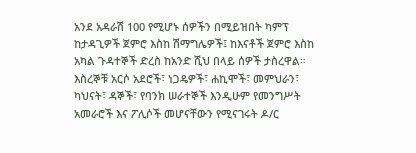አንደ አዳራሽ 100 የሚሆኑ ሰዎችን በሚይዝበት ካምፕ ከታዳጊዎች ጀምሮ እስከ ሽማግሌዎች፤ ከእናቶች ጀምሮ እስከ አካል ጉዳተኞች ድረስ ከአንድ ሺህ በላይ ሰዎች ታስረዋል።
እስረኞቹ አርሶ አደሮች፣ ነጋዴዎች፣ ሐኪሞች፣ መምህራን፣ ካህናት፣ ዳኞች፣ የባንክ ሠራተኞች እንዲሁም የመንግሥት አመራሮች እና ፖሊሶች መሆናቸውን የሚናገሩት ዶ/ር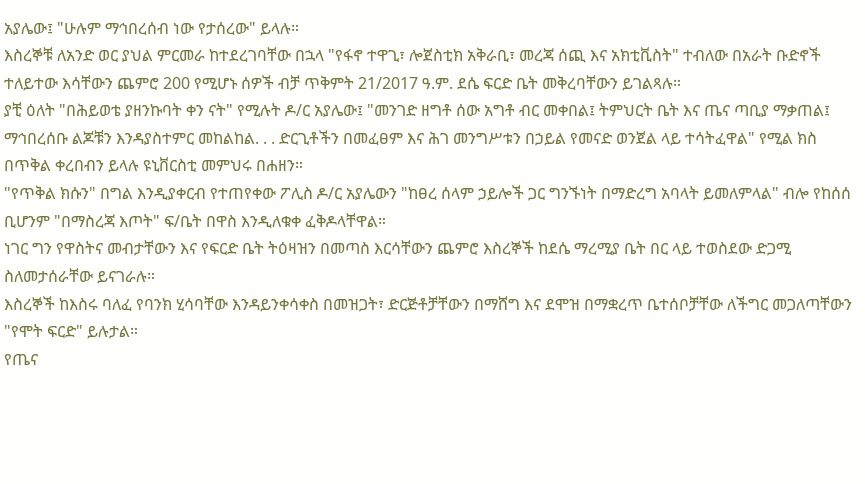አያሌው፤ "ሁሉም ማኅበረሰብ ነው የታሰረው" ይላሉ።
እስረኞቹ ለአንድ ወር ያህል ምርመራ ከተደረገባቸው በኋላ "የፋኖ ተዋጊ፣ ሎጀስቲክ አቅራቢ፣ መረጃ ሰጪ እና አክቲቪስት" ተብለው በአራት ቡድኖች ተለይተው እሳቸውን ጨምሮ 200 የሚሆኑ ሰዎች ብቻ ጥቅምት 21/2017 ዓ.ም. ደሴ ፍርድ ቤት መቅረባቸውን ይገልጻሉ።
ያቺ ዕለት "በሕይወቴ ያዘንኩባት ቀን ናት" የሚሉት ዶ/ር አያሌው፤ "መንገድ ዘግቶ ሰው አግቶ ብር መቀበል፤ ትምህርት ቤት እና ጤና ጣቢያ ማቃጠል፤ ማኅበረሰቡ ልጆቹን እንዳያስተምር መከልከል. . . ድርጊቶችን በመፈፀም እና ሕገ መንግሥቱን በኃይል የመናድ ወንጀል ላይ ተሳትፈዋል" የሚል ክስ በጥቅል ቀረበብን ይላሉ ዩኒቨርስቲ መምህሩ በሐዘን።
"የጥቅል ክሱን" በግል እንዲያቀርብ የተጠየቀው ፖሊስ ዶ/ር አያሌውን "ከፀረ ሰላም ኃይሎች ጋር ግንኙነት በማድረግ አባላት ይመለምላል" ብሎ የከሰሰ ቢሆንም "በማስረጃ እጦት" ፍ/ቤት በዋስ እንዲለቁቀ ፈቅዶላቸዋል።
ነገር ግን የዋስትና መብታቸውን እና የፍርድ ቤት ትዕዛዝን በመጣስ እርሳቸውን ጨምሮ እስረኞች ከደሴ ማረሚያ ቤት በር ላይ ተወስደው ድጋሚ ስለመታሰራቸው ይናገራሉ።
እስረኞች ከእስሩ ባለፈ የባንክ ሂሳባቸው እንዳይንቀሳቀስ በመዝጋት፣ ድርጅቶቻቸውን በማሸግ እና ደሞዝ በማቋረጥ ቤተሰቦቻቸው ለችግር መጋለጣቸውን "የሞት ፍርድ" ይሉታል።
የጤና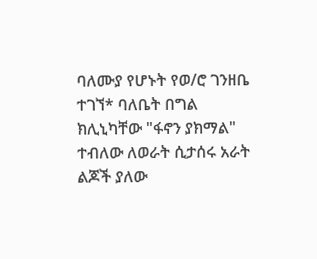ባለሙያ የሆኑት የወ/ሮ ገንዘቤ ተገኘ* ባለቤት በግል ክሊኒካቸው "ፋኖን ያክማል" ተብለው ለወራት ሲታሰሩ አራት ልጆች ያለው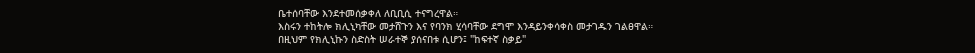ቤተሰባቸው እንደተመሰቃቀለ ለቢቢሲ ተናግረዋል።
እስሩን ተከትሎ ክሊኒካቸው መታሸጉን እና የባንክ ሂሳባቸው ደግሞ እንዳይንቀሳቀስ መታገዱን ገልፀዋል።
በዚህም የክሊኒኩን ስድስት ሠራተኞ ያሰናበቱ ሲሆን፤ "ከፍተኛ ስቃይ"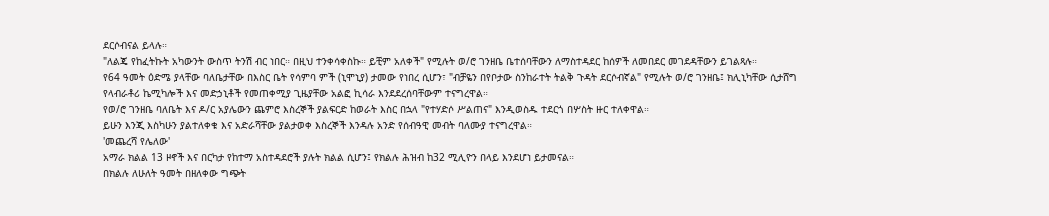ደርሶብናል ይላሉ።
"ለልጄ የከፈትኩት አካውንት ውስጥ ትንሽ ብር ነበር። በዚህ ተንቀሳቀስኩ። ይቺም አለቀች" የሚሉት ወ/ሮ ገንዘቤ ቤተሰባቸውን ለማስተዳደር ከሰዎች ለመበደር መገደዳቸውን ይገልጻሉ።
የ64 ዓመት ዕድሜ ያላቸው ባለቤታቸው በእስር ቤት የሳምባ ምች (ኒሞኒያ) ታመው የነበረ ሲሆን፣ "ብቻዬን በየቦታው ስንከራተት ትልቅ ጉዳት ደርሶብኛል" የሚሉት ወ/ሮ ገንዘቤ፤ ክሊኒካቸው ሲታሸግ የላብራቶሪ ኬሚካሎች እና መድኃኒቶች የመጠቀሚያ ጊዜያቸው አልፎ ኪሳራ እንደደረሰባቸውም ተናግረዋል።
የወ/ሮ ገንዘቤ ባለቤት እና ዶ/ር አያሌውን ጨምሮ እስረኞች ያልፍርድ ከወራት እስር በኋላ "የተሃድሶ ሥልጠና" እንዲወስዱ ተደርጎ በሦስት ዙር ተለቀዋል።
ይሁን እንጂ እስካሁን ያልተለቀቁ እና አድራሻቸው ያልታወቀ እስረኞች እንዳሉ አንድ የሰብዓዊ መብት ባለሙያ ተናግረዋል።
'መጨረሻ የሌለው'
አማራ ክልል 13 ዞኖች እና በርካታ የከተማ አስተዳደሮች ያሉት ክልል ሲሆን፤ የክልሉ ሕዝብ ከ32 ሚሊዮን በላይ እንደሆነ ይታመናል።
በክልሉ ለሁለት ዓመት በዘለቀው ግጭት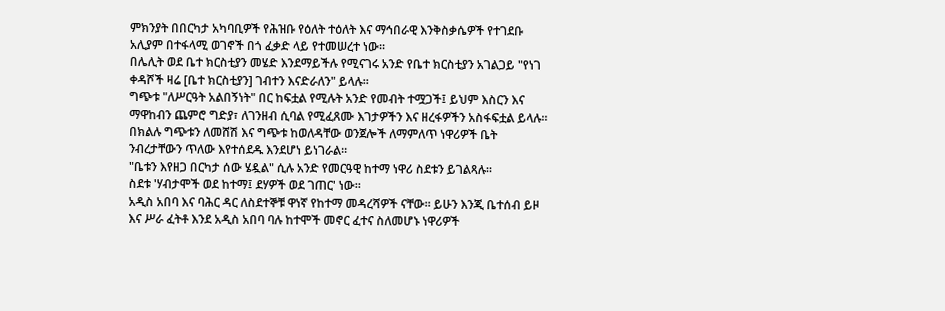ምክንያት በበርካታ አካባቢዎች የሕዝቡ የዕለት ተዕለት እና ማኅበራዊ እንቅስቃሴዎች የተገደቡ አሊያም በተፋላሚ ወገኖች በጎ ፈቃድ ላይ የተመሠረተ ነው።
በሌሊት ወደ ቤተ ክርስቲያን መሄድ እንደማይችሉ የሚናገሩ አንድ የቤተ ክርስቲያን አገልጋይ "የነገ ቀዳሾች ዛሬ [ቤተ ክርስቲያን] ገብተን እናድራለን" ይላሉ።
ግጭቱ "ለሥርዓት አልበኝነት" በር ከፍቷል የሚሉት አንድ የመብት ተሟጋች፤ ይህም እስርን እና ማዋከብን ጨምሮ ግድያ፣ ለገንዘብ ሲባል የሚፈጸሙ እገታዎችን እና ዘረፋዎችን አስፋፍቷል ይላሉ።
በክልሉ ግጭቱን ለመሸሽ እና ግጭቱ ከወለዳቸው ወንጀሎች ለማምለጥ ነዋሪዎች ቤት ንብረታቸውን ጥለው እየተሰደዱ እንደሆነ ይነገራል።
"ቤቱን እየዘጋ በርካታ ሰው ሄዷል" ሲሉ አንድ የመርዓዊ ከተማ ነዋሪ ስደቱን ይገልጻሉ።
ስደቱ 'ሃብታሞች ወደ ከተማ፤ ደሃዎች ወደ ገጠር' ነው።
አዲስ አበባ እና ባሕር ዳር ለስደተኞቹ ዋነኛ የከተማ መዳረሻዎች ናቸው። ይሁን እንጂ ቤተሰብ ይዞ እና ሥራ ፈትቶ እንደ አዲስ አበባ ባሉ ከተሞች መኖር ፈተና ስለመሆኑ ነዋሪዎች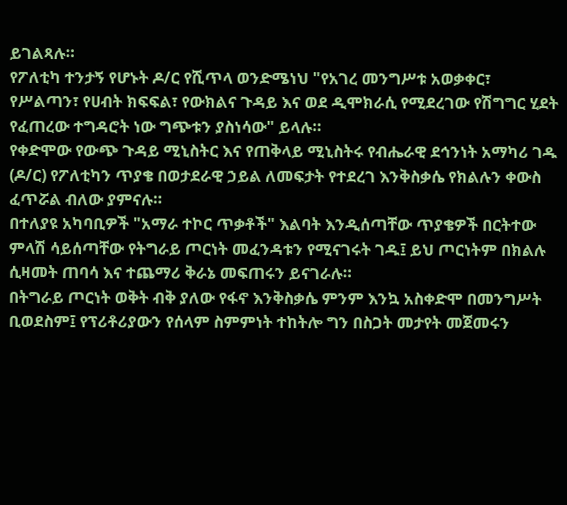ይገልጻሉ።
የፖለቲካ ተንታኝ የሆኑት ዶ/ር የሺጥላ ወንድሜነህ "የአገረ መንግሥቱ አወቃቀር፣ የሥልጣን፣ የሀብት ክፍፍል፣ የውክልና ጉዳይ እና ወደ ዲሞክራሲ የሚደረገው የሽግግር ሂደት የፈጠረው ተግዳሮት ነው ግጭቱን ያስነሳው" ይላሉ።
የቀድሞው የውጭ ጉዳይ ሚኒስትር እና የጠቅላይ ሚኒስትሩ የብሔራዊ ደኅንነት አማካሪ ገዱ (ዶ/ር) የፖለቲካን ጥያቄ በወታደራዊ ኃይል ለመፍታት የተደረገ እንቅስቃሴ የክልሉን ቀውስ ፈጥሯል ብለው ያምናሉ።
በተለያዩ አካባቢዎች "አማራ ተኮር ጥቃቶች" እልባት እንዲሰጣቸው ጥያቄዎች በርትተው ምላሽ ሳይሰጣቸው የትግራይ ጦርነት መፈንዳቱን የሚናገሩት ገዱ፤ ይህ ጦርነትም በክልሉ ሲዛመት ጠባሳ እና ተጨማሪ ቅራኔ መፍጠሩን ይናገራሉ።
በትግራይ ጦርነት ወቅት ብቅ ያለው የፋኖ እንቅስቃሴ ምንም እንኳ አስቀድሞ በመንግሥት ቢወደስም፤ የፕሪቶሪያውን የሰላም ስምምነት ተከትሎ ግን በስጋት መታየት መጀመሩን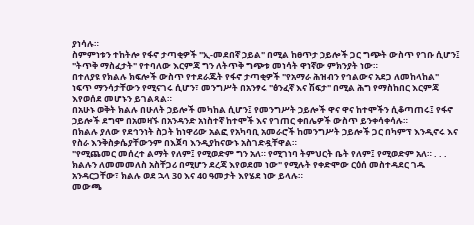ያነሳሉ።
ስምምነቱን ተከትሎ የፋኖ ታጣቂዎች "ኢ-መደበኛ ኃይል" በሚል ከፀጥታ ኃይሎች ጋር ግጭት ውስጥ የገቡ ሲሆን፤ "ትጥቅ ማስፈታት" የተባለው እርምጃ ግን ለትጥቅ ግጭቱ መነሳት ዋነኛው ምክንያት ነው።
በተለያዩ የክልሉ ክፍሎች ውስጥ የተደራጁት የፋኖ ታጣቂዎች "የአማራ ሕዝብን የኅልውና አደጋ ለመከላከል" ነፍጥ ማንሳታቸውን የሚናገሩ ሲሆን፣ መንግሥት በአንፃሩ "ፅንፈኛ እና ሽፍታ" በሚል ሕግ የማስከበር እርምጃ እየወሰደ መሆኑን ይገልጻል።
በአሁኑ ወቅት ክልሉ በሁለት ኃይሎች መካከል ሲሆን፤ የመንግሥት ኃይሎች ዋና ዋና ከተሞችን ሲቆጣጠሩ፤ የፋኖ ኃይሎች ደግሞ በአመዛኙ በአንዳንድ አነስተኛ ከተሞች እና የገጠር ቀበሌዎች ውስጥ ይንቀሳቀሳሉ።
በክልሉ ያለው የደኅንነት ስጋት ከነዋሪው አልፎ የአካባቢ አመራሮች ከመንግሥት ኃይሎች ጋር በካምፕ እንዲኖሩ እና የስራ እንቅስቃሴያቸውንም በእጀባ እንዲያከናውኑ አስገድዷቸዋል።
"የሚጨመር መሰረተ ልማት የለም፤ የሚወድም ግን አለ። የሚገነባ ትምህርት ቤት የለም፤ የሚወድም አለ። . . . ክልሉን ለመመመለስ አስቸጋሪ በሚሆን ደረጃ እየወደመ ነው" የሚሉት የቀድሞው ርዕሰ መስተዳደር ገዱ አንዳርጋቸው፣ ክልሉ ወደ ኋላ 30 እና 40 ዓመታት እየሄደ ነው ይላሉ።
መውጫ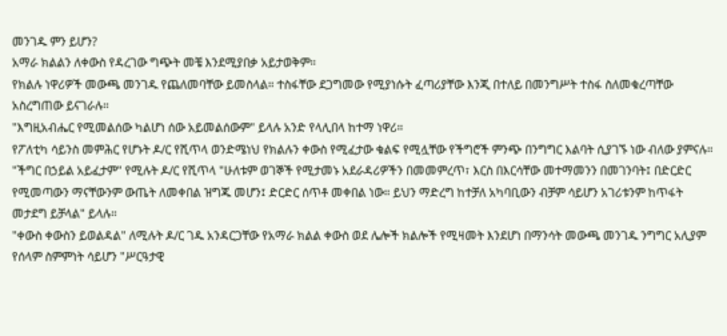መንገዱ ምን ይሆን?
አማራ ክልልን ለቀውስ የዳረገው ግጭት መቼ እንደሚያበቃ አይታወቅም።
የክልሉ ነዋሪዎች መውጫ መንገዱ የጨለመባቸው ይመስላል። ተስፋቸው ደጋግመው የሚያነሱት ፈጣሪያቸው እንጂ በተለይ በመንግሥት ተስፋ ስለመቁረጣቸው አስረግጠው ይናገራሉ።
"እግዚአብሔር የሚመልሰው ካልሆነ ሰው አይመልሰውም" ይላሉ አንድ የላሊበላ ከተማ ነዋሪ።
የፖለቲካ ሳይንስ መምሕር የሆኑት ዶ/ር የሺጥላ ወንድሜነህ የክልሉን ቀውስ የሚፈታው ቁልፍ የሚሏቸው የችግሮች ምንጭ በንግግር እልባት ሲያገኙ ነው ብለው ያምናሉ።
"ችግር በኃይል አይፈታም" የሚሉት ዶ/ር የሺጥላ "ሁለቱም ወገኞች የሚታመኑ አደራዳሪዎችን በመመምረጥ፣ እርስ በእርሳቸው መተማመንን በመገንባት፤ በድርድር የሚመጣውን ማናቸውንም ውጤት ለመቀበል ዝግጁ መሆን፤ ድርድር ሰጥቶ መቀበል ነው። ይህን ማድረግ ከተቻለ አካባቢውን ብቻም ሳይሆን አገሪቱንም ከጥፋት መታደግ ይቻላል" ይላሉ።
"ቀውስ ቀውስን ይወልዳል" ለሚሉት ዶ/ር ገዱ አንዳርጋቸው የአማራ ክልል ቀውስ ወደ ሌሎች ክልሎች የሚዛመት እንደሆነ በማንሳት መውጫ መንገዱ ንግግር አሊያም የሰላም ስምምነት ሳይሆን "ሥርዓታዊ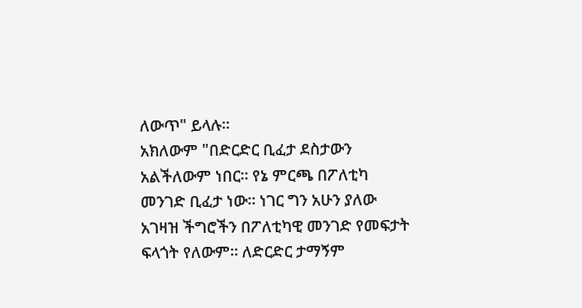ለውጥ" ይላሉ።
አክለውም "በድርድር ቢፈታ ደስታውን አልችለውም ነበር። የኔ ምርጫ በፖለቲካ መንገድ ቢፈታ ነው። ነገር ግን አሁን ያለው አገዛዝ ችግሮችን በፖለቲካዊ መንገድ የመፍታት ፍላጎት የለውም። ለድርድር ታማኝም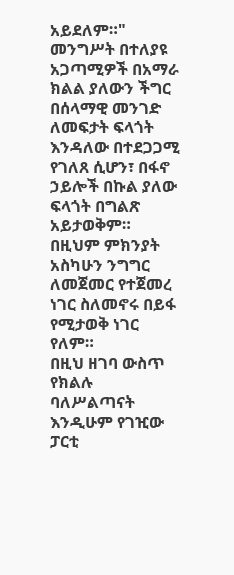አይደለም።"
መንግሥት በተለያዩ አጋጣሚዎች በአማራ ክልል ያለውን ችግር በሰላማዊ መንገድ ለመፍታት ፍላጎት እንዳለው በተደጋጋሚ የገለጸ ሲሆን፣ በፋኖ ኃይሎች በኩል ያለው ፍላጎት በግልጽ አይታወቅም። በዚህም ምክንያት አስካሁን ንግግር ለመጀመር የተጀመረ ነገር ስለመኖሩ በይፋ የሚታወቅ ነገር የለም።
በዚህ ዘገባ ውስጥ የክልሉ ባለሥልጣናት እንዲሁም የገዢው ፓርቲ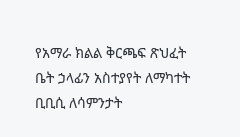የአማራ ክልል ቅርጫፍ ጽህፈት ቤት ኃላፊን አስተያየት ለማካተት ቢቢሲ ለሳምንታት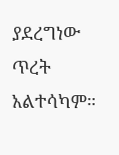ያደረግነው ጥረት አልተሳካም።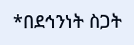*በደኅንነት ስጋት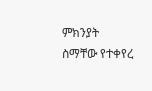ምክንያት ስማቸው የተቀየረ